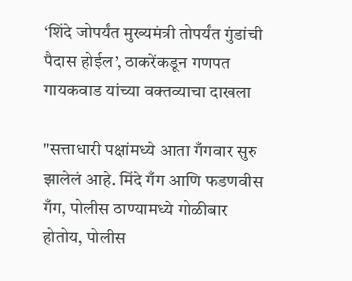‘शिंदे जोपर्यंत मुख्यमंत्री तोपर्यंत गुंडांची पैदास होईल’, ठाकरेंकडून गणपत गायकवाड यांच्या वक्तव्याचा दाखला

"सत्ताधारी पक्षांमध्ये आता गँगवार सुरु झालेलं आहे. मिंदे गँग आणि फडणवीस गँग, पोलीस ठाण्यामध्ये गोळीबार होतोय, पोलीस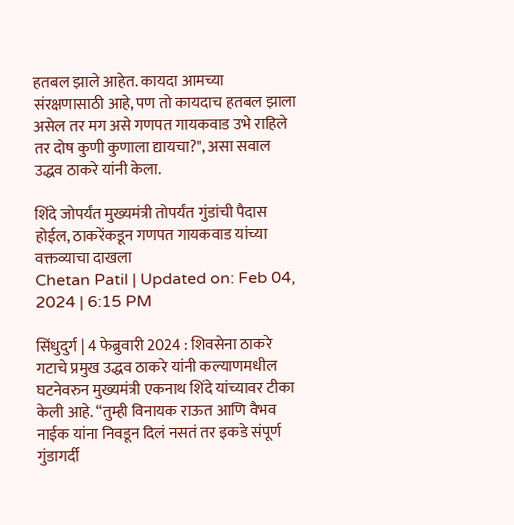हतबल झाले आहेत. कायदा आमच्या संरक्षणासाठी आहे, पण तो कायदाच हतबल झाला असेल तर मग असे गणपत गायकवाड उभे राहिले तर दोष कुणी कुणाला द्यायचा?", असा सवाल उद्धव ठाकरे यांनी केला.

शिंदे जोपर्यंत मुख्यमंत्री तोपर्यंत गुंडांची पैदास होईल, ठाकरेंकडून गणपत गायकवाड यांच्या वक्तव्याचा दाखला
Chetan Patil | Updated on: Feb 04, 2024 | 6:15 PM

सिंधुदुर्ग | 4 फेब्रुवारी 2024 : शिवसेना ठाकरे गटाचे प्रमुख उद्धव ठाकरे यांनी कल्याणमधील घटनेवरुन मुख्यमंत्री एकनाथ शिंदे यांच्यावर टीका केली आहे. “तुम्ही विनायक राऊत आणि वैभव नाईक यांना निवडून दिलं नसतं तर इकडे संपूर्ण गुंडागर्दी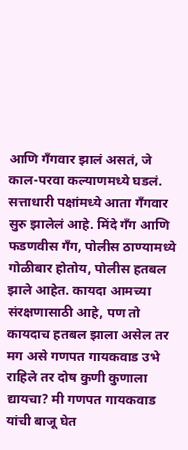आणि गँगवार झालं असतं, जे काल-परवा कल्याणमध्ये घडलं. सत्ताधारी पक्षांमध्ये आता गँगवार सुरु झालेलं आहे. मिंदे गँग आणि फडणवीस गँग, पोलीस ठाण्यामध्ये गोळीबार होतोय, पोलीस हतबल झाले आहेत. कायदा आमच्या संरक्षणासाठी आहे, पण तो कायदाच हतबल झाला असेल तर मग असे गणपत गायकवाड उभे राहिले तर दोष कुणी कुणाला द्यायचा? मी गणपत गायकवाड यांची बाजू घेत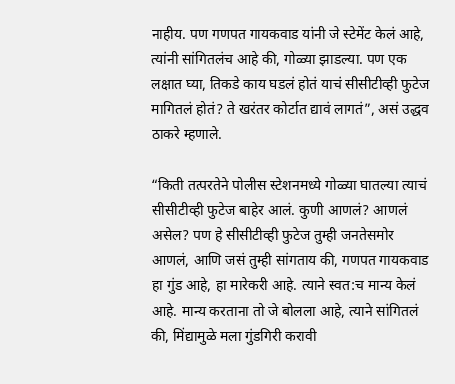नाहीय. पण गणपत गायकवाड यांनी जे स्टेमेंट केलं आहे, त्यांनी सांगितलंच आहे की, गोळ्या झाडल्या. पण एक लक्षात घ्या, तिकडे काय घडलं होतं याचं सीसीटीव्ही फुटेज मागितलं होतं? ते खरंतर कोर्टात द्यावं लागतं”, असं उद्धव ठाकरे म्हणाले.

“किती तत्परतेने पोलीस स्टेशनमध्ये गोळ्या घातल्या त्याचं सीसीटीव्ही फुटेज बाहेर आलं. कुणी आणलं? आणलं असेल? पण हे सीसीटीव्ही फुटेज तुम्ही जनतेसमोर आणलं, आणि जसं तुम्ही सांगताय की, गणपत गायकवाड हा गुंड आहे, हा मारेकरी आहे. त्याने स्वत:च मान्य केलं आहे. मान्य करताना तो जे बोलला आहे, त्याने सांगितलं की, मिंद्यामुळे मला गुंडगिरी करावी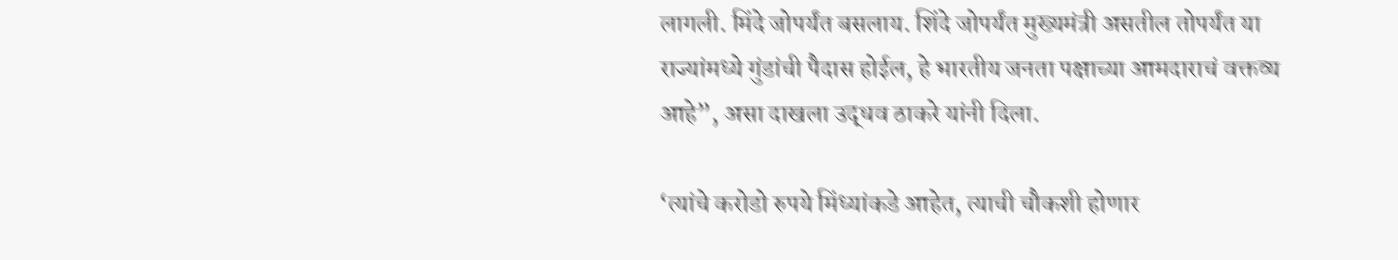लागली. मिंदे जोपर्यंत बसलाय. शिंदे जोपर्यंत मुख्यमंत्री असतील तोपर्यंत या राज्यांमध्ये गुंडांची पैदास होईल, हे भारतीय जनता पक्षाच्या आमदाराचं वक्तव्य आहे”, असा दाखला उद्धव ठाकरे यांनी दिला.

‘त्यांचे करोडो रुपये मिंध्यांकडे आहेत, त्याची चौकशी होणार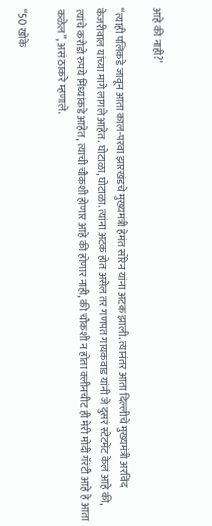आहे की नाही?’

“त्याही पलिकडे जावून आता काल-परवा झारखंडचे मुख्यमंत्री हेमंत सोरेन यांना अटक झाली. त्यानंतर आता दिल्लीचे मुख्यमंत्री अरविंद केजरीवाल यांच्या मागे लागले आहेत. घोटाळा, घोटाळा. त्यांना अटक होत असेल तर गणपत गायकवाड यांनी जे दुसरं स्टेटमेंट केलं आहे की, त्यांचे करोडो रुपये मिंध्यांकडे आहेत, त्याची चौकशी होणार आहे की होणार नाही, की चौकशी न होता क्लीनचीट ही मेरी मोदी गॅरंटी आहे हे आता कळेल”, असं ठाकरे म्हणाले.

“50 खोके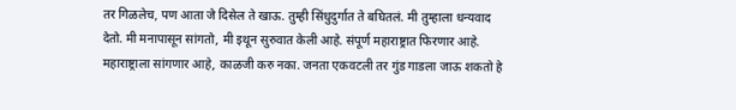तर गिळलेच, पण आता जे दिसेल ते खाऊ. तुम्ही सिंधुदुर्गात ते बघितलं. मी तुम्हाला धन्यवाद देतो. मी मनापासून सांगतो, मी इथून सुरुवात केली आहे. संपूर्ण महाराष्ट्रात फिरणार आहे. महाराष्ट्राला सांगणार आहे, काळजी करु नका. जनता एकवटली तर गुंड गाडला जाऊ शकतो हे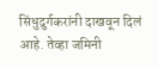सिंधुदुर्गकरांनी दाखवून दिलं आहे. तेव्हा जमिनी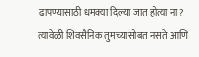ढापण्यासाठी धमक्या दिल्या जात होत्या ना? त्यावेळी शिवसैनिक तुमच्यासोबत नसते आणि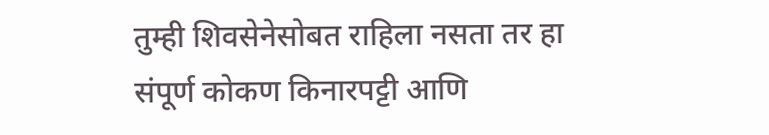तुम्ही शिवसेनेसोबत राहिला नसता तर हा संपूर्ण कोकण किनारपट्टी आणि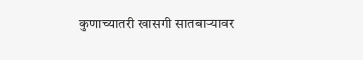कुणाच्यातरी खासगी सातबाऱ्यावर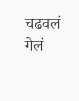चढवलं गेलं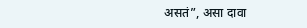असतं”, असा दावा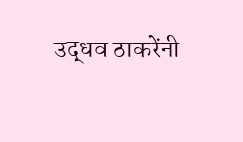उद्धव ठाकरेंनी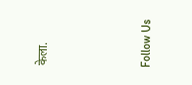केला.



Follow Us